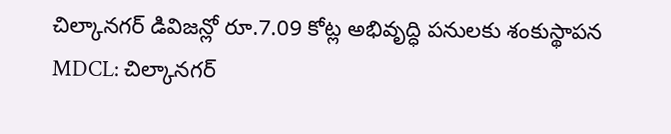చిల్కానగర్ డివిజన్లో రూ.7.09 కోట్ల అభివృద్ధి పనులకు శంకుస్థాపన
MDCL: చిల్కానగర్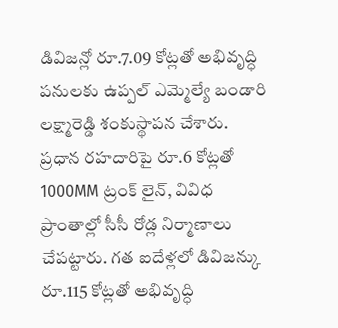డివిజన్లో రూ.7.09 కోట్లతో అభివృద్ధి పనులకు ఉప్పల్ ఎమ్మెల్యే బండారి లక్ష్మారెడ్డి శంకుస్థాపన చేశారు. ప్రధాన రహదారిపై రూ.6 కోట్లతో 1000MM ట్రంక్ లైన్, వివిధ ప్రాంతాల్లో సీసీ రోడ్ల నిర్మాణాలు చేపట్టారు. గత ఐదేళ్లలో డివిజన్కు రూ.115 కోట్లతో అభివృద్ధి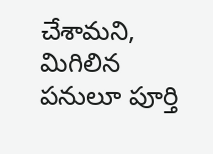చేశామని, మిగిలిన పనులూ పూర్తి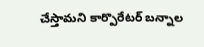చేస్తామని కార్పొరేటర్ బన్నాల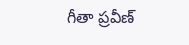గీతా ప్రవీణ్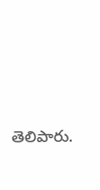తెలిపారు.